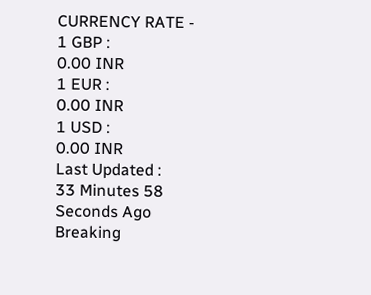CURRENCY RATE -
1 GBP :
0.00 INR
1 EUR :
0.00 INR
1 USD :
0.00 INR
Last Updated :
33 Minutes 58 Seconds Ago
Breaking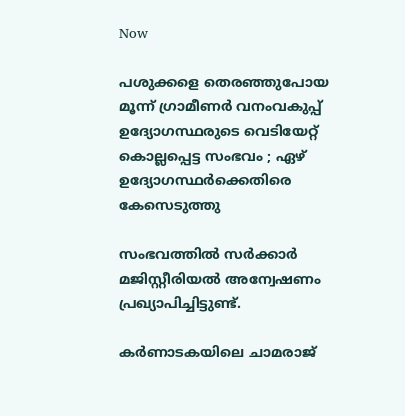Now

പശുക്കളെ തെരഞ്ഞുപോയ മൂന്ന് ഗ്രാമീണര്‍ വനംവകുപ്പ് ഉദ്യോഗസ്ഥരുടെ വെടിയേറ്റ് കൊല്ലപ്പെട്ട സംഭവം ; ഏഴ് ഉദ്യോഗസ്ഥര്‍ക്കെതിരെ കേസെടുത്തു

സംഭവത്തില്‍ സര്‍ക്കാര്‍ മജിസ്റ്റീരിയല്‍ അന്വേഷണം പ്രഖ്യാപിച്ചിട്ടുണ്ട്.

കര്‍ണാടകയിലെ ചാമരാജ്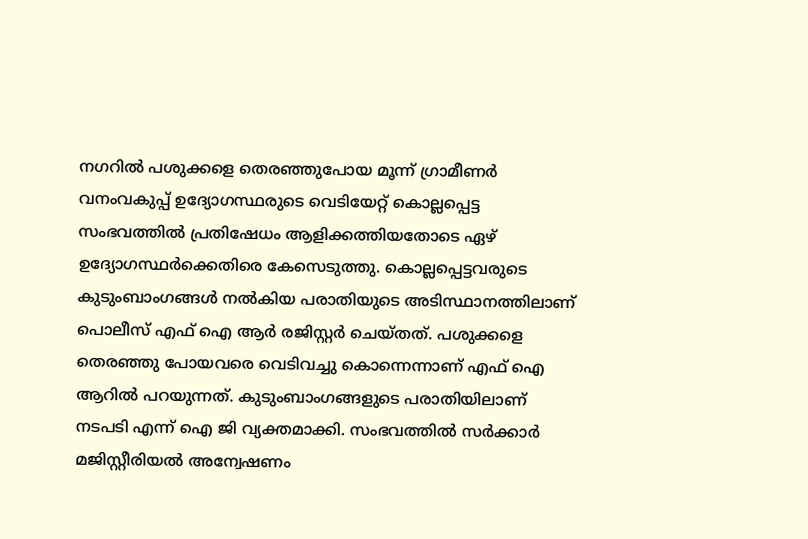നഗറില്‍ പശുക്കളെ തെരഞ്ഞുപോയ മൂന്ന് ഗ്രാമീണര്‍ വനംവകുപ്പ് ഉദ്യോഗസ്ഥരുടെ വെടിയേറ്റ് കൊല്ലപ്പെട്ട സംഭവത്തില്‍ പ്രതിഷേധം ആളിക്കത്തിയതോടെ ഏഴ് ഉദ്യോഗസ്ഥര്‍ക്കെതിരെ കേസെടുത്തു. കൊല്ലപ്പെട്ടവരുടെ കുടുംബാംഗങ്ങള്‍ നല്‍കിയ പരാതിയുടെ അടിസ്ഥാനത്തിലാണ് പൊലീസ് എഫ് ഐ ആര്‍ രജിസ്റ്റര്‍ ചെയ്തത്. പശുക്കളെ തെരഞ്ഞു പോയവരെ വെടിവച്ചു കൊന്നെന്നാണ് എഫ് ഐ ആറില്‍ പറയുന്നത്. കുടുംബാംഗങ്ങളുടെ പരാതിയിലാണ് നടപടി എന്ന് ഐ ജി വ്യക്തമാക്കി. സംഭവത്തില്‍ സര്‍ക്കാര്‍ മജിസ്റ്റീരിയല്‍ അന്വേഷണം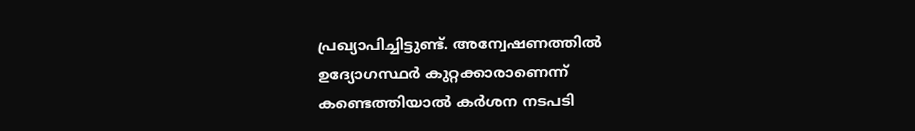പ്രഖ്യാപിച്ചിട്ടുണ്ട്. അന്വേഷണത്തില്‍ ഉദ്യോഗസ്ഥര്‍ കുറ്റക്കാരാണെന്ന് കണ്ടെത്തിയാല്‍ കര്‍ശന നടപടി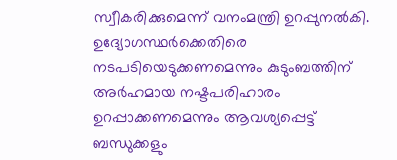സ്വീകരിക്കുമെന്ന് വനംമന്ത്രി ഉറപ്പുനല്‍കി. ഉദ്യോഗസ്ഥര്‍ക്കെതിരെ നടപടിയെടുക്കണമെന്നും കുടുംബത്തിന് അര്‍ഹമായ നഷ്ടപരിഹാരം ഉറപ്പാക്കണമെന്നും ആവശ്യപ്പെട്ട് ബന്ധുക്കളും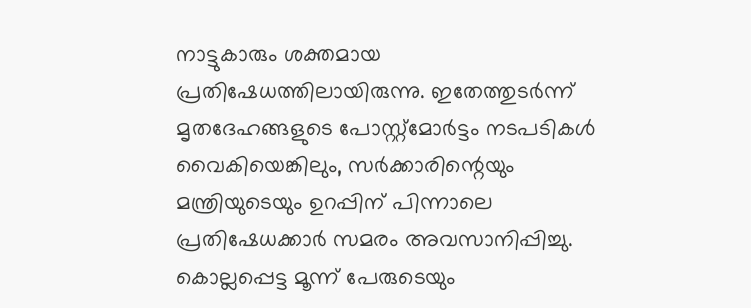നാട്ടുകാരും ശക്തമായ പ്രതിഷേധത്തിലായിരുന്നു. ഇതേത്തുടര്‍ന്ന് മൃതദേഹങ്ങളുടെ പോസ്റ്റ്‌മോര്‍ട്ടം നടപടികള്‍ വൈകിയെങ്കിലും, സര്‍ക്കാരിന്റെയും മന്ത്രിയുടെയും ഉറപ്പിന് പിന്നാലെ പ്രതിഷേധക്കാര്‍ സമരം അവസാനിപ്പിച്ചു. കൊല്ലപ്പെട്ട മൂന്ന് പേരുടെയും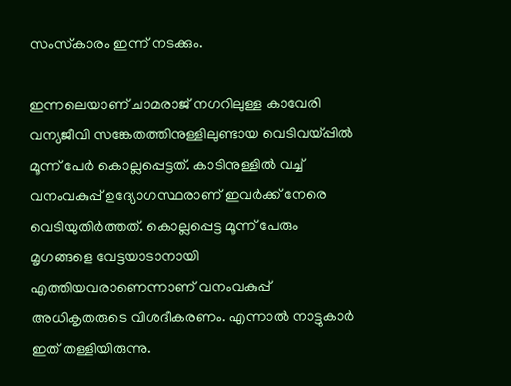സംസ്‌കാരം ഇന്ന് നടക്കും.

ഇന്നലെയാണ് ചാമരാജ് നഗറിലുള്ള കാവേരി വന്യജീവി സങ്കേതത്തിനുള്ളിലുണ്ടായ വെടിവയ്പ്പില്‍ മൂന്ന് പേര്‍ കൊല്ലപ്പെട്ടത്. കാടിനുള്ളില്‍ വച്ച് വനംവകുപ്പ് ഉദ്യോഗസ്ഥരാണ് ഇവര്‍ക്ക് നേരെ വെടിയുതിര്‍ത്തത്. കൊല്ലപ്പെട്ട മൂന്ന് പേരും മൃഗങ്ങളെ വേട്ടയാടാനായി എത്തിയവരാണെന്നാണ് വനംവകുപ്പ് അധികൃതരുടെ വിശദീകരണം. എന്നാല്‍ നാട്ടുകാര്‍ ഇത് തള്ളിയിരുന്നു.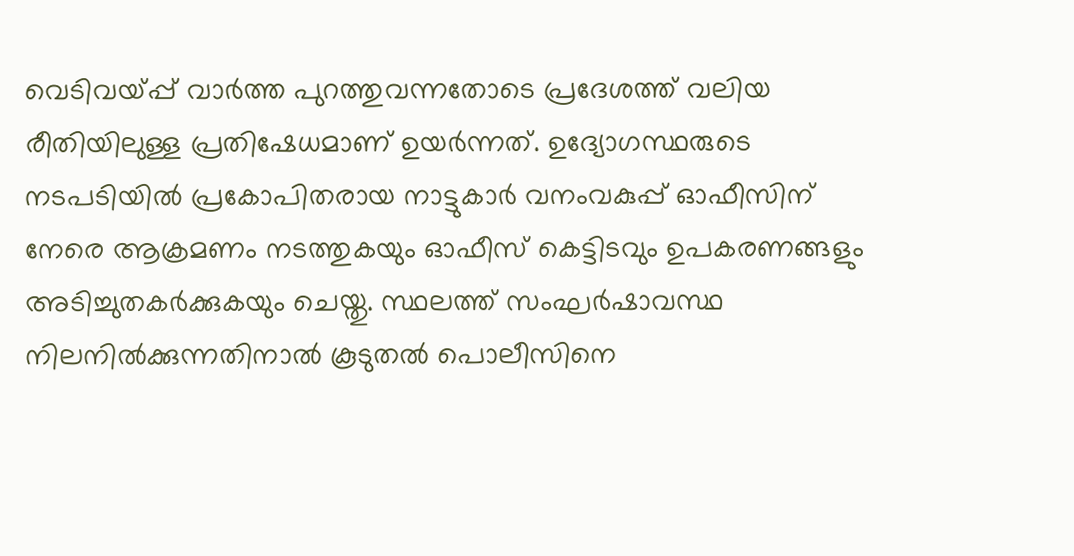വെടിവയ്പ്പ് വാര്‍ത്ത പുറത്തുവന്നതോടെ പ്രദേശത്ത് വലിയ രീതിയിലുള്ള പ്രതിഷേധമാണ് ഉയര്‍ന്നത്. ഉദ്യോഗസ്ഥരുടെ നടപടിയില്‍ പ്രകോപിതരായ നാട്ടുകാര്‍ വനംവകുപ്പ് ഓഫീസിന് നേരെ ആക്രമണം നടത്തുകയും ഓഫീസ് കെട്ടിടവും ഉപകരണങ്ങളും അടിച്ചുതകര്‍ക്കുകയും ചെയ്തു. സ്ഥലത്ത് സംഘര്‍ഷാവസ്ഥ നിലനില്‍ക്കുന്നതിനാല്‍ കൂടുതല്‍ പൊലീസിനെ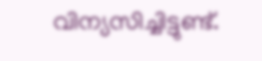വിന്യസിച്ചിട്ടുണ്ട്.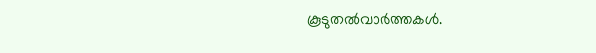കൂടുതല്‍വാര്‍ത്തകള്‍.